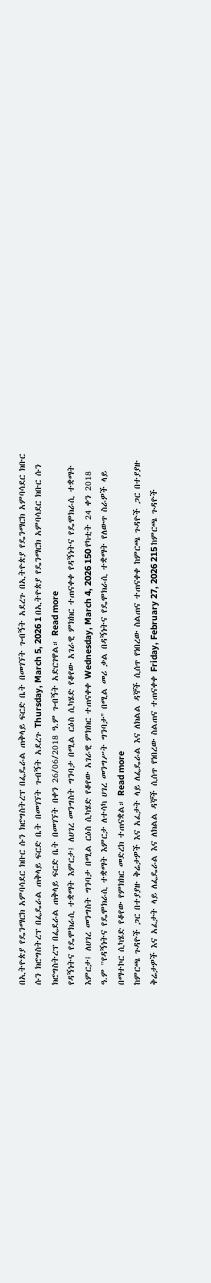በኢትዮጵያ የዴንማርክ አምባሳደር ክቡር ሱን ክሮግስትረፕ በፌዴራል ጠቅላይ ፍርድ ቤት በመገኘት ጉብኝት አደረጉ በኢትዮጵያ የዴንማርክ አምባሳደር ክቡር ሱን ክሮግስትረፕ በፌዴራል ጠቅላይ ፍርድ ቤት በመገኘት ጉብኝት አደረጉ Thursday, March 5, 2026 1 በኢትዮጵያ የዴንማርክ አምባሳደር ክቡር ሱን ክሮግስትረፕ በፌደራል ጠቅላይ ፍርድ ቤት በመገኘት በቀን 26/06/2018 ዓ.ም ጉብኝት አድርገዋል። Read more
የዳኝነትና የዴሞክራሲ ተቋማት እምርታ፤ ለሀገረ መንግስት ግንባታ በሚል ርዕስ ሲካሄድ የቆየው አገራዊ ምክክር ተጠናቀቀ የዳኝነትና የዴሞክራሲ ተቋማት እምርታ፤ ለሀገረ መንግስት ግንባታ በሚል ርዕስ ሲካሄድ የቆየው አገራዊ ምክክር ተጠናቀቀ Wednesday, March 4, 2026 150 የካቲት 24 ቀን 2018 ዓ.ም ''የዳኝነትና የዴሞክራሲ ተቋማት እምርታ ለተሳካ ሀገረ መንግሥት ግንባታ" በሚል መሪ ቃል በዳኝነትና የዴሞክራሲ ተቋማት የለውጥ ስራዎች ላይ በማተኮር ሲካሄድ የቆየው የምክክር መድረክ ተጠናቋል። Read more
ከምርጫ ጉዳዮች ጋር በተያያዙ ቅሬታዎች እና አፈታት ላይ ለፌዴራል እና ለክልል ዳኞች ሲሰጥ የነበረው ስልጠና ተጠናቀቀ ከምርጫ ጉዳዮች ጋር በተያያዙ ቅሬታዎች እና አፈታት ላይ ለፌዴራል እና ለክልል ዳኞች ሲሰጥ የነበረው ስልጠና ተጠናቀቀ Friday, February 27, 2026 215 ከምርጫ ጉዳዮች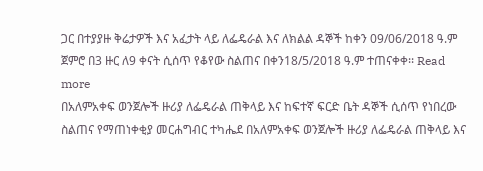ጋር በተያያዙ ቅሬታዎች እና አፈታት ላይ ለፌዴራል እና ለክልል ዳኞች ከቀን 09/06/2018 ዓ.ም ጀምሮ በ3 ዙር ለ9 ቀናት ሲሰጥ የቆየው ስልጠና በቀን18/5/2018 ዓ.ም ተጠናቀቀ፡፡ Read more
በአለምአቀፍ ወንጀሎች ዙሪያ ለፌዴራል ጠቅላይ እና ከፍተኛ ፍርድ ቤት ዳኞች ሲሰጥ የነበረው ስልጠና የማጠነቀቂያ መርሐግብር ተካሔደ በአለምአቀፍ ወንጀሎች ዙሪያ ለፌዴራል ጠቅላይ እና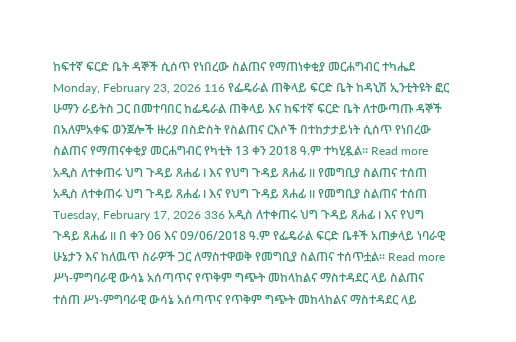ከፍተኛ ፍርድ ቤት ዳኞች ሲሰጥ የነበረው ስልጠና የማጠነቀቂያ መርሐግብር ተካሔደ Monday, February 23, 2026 116 የፌዴራል ጠቅላይ ፍርድ ቤት ከዳኒሽ ኢንቲትዩት ፎር ሁማን ራይትስ ጋር በመተባበር ከፌዴራል ጠቅላይ እና ከፍተኛ ፍርድ ቤት ለተውጣጡ ዳኞች በአለምአቀፍ ወንጀሎች ዙሪያ በስድስት የስልጠና ርእሶች በተከታታይነት ሲሰጥ የነበረው ስልጠና የማጠናቀቂያ መርሐግብር የካቲት 13 ቀን 2018 ዓ.ም ተካሂዷል። Read more
አዲስ ለተቀጠሩ ህግ ጉዳይ ጸሐፊ I እና የህግ ጉዳይ ጸሐፊ II የመግቢያ ስልጠና ተሰጠ አዲስ ለተቀጠሩ ህግ ጉዳይ ጸሐፊ I እና የህግ ጉዳይ ጸሐፊ II የመግቢያ ስልጠና ተሰጠ Tuesday, February 17, 2026 336 አዲስ ለተቀጠሩ ህግ ጉዳይ ጸሐፊ I እና የህግ ጉዳይ ጸሐፊ II በ ቀን 06 እና 09/06/2018 ዓ.ም የፌዴራል ፍርድ ቤቶች አጠቃላይ ነባራዊ ሁኔታን እና ከለዉጥ ስራዎች ጋር ለማስተዋወቅ የመግቢያ ስልጠና ተሰጥቷል፡፡ Read more
ሥነ-ምግባራዊ ውሳኔ አሰጣጥና የጥቅም ግጭት መከላከልና ማስተዳደር ላይ ስልጠና ተሰጠ ሥነ-ምግባራዊ ውሳኔ አሰጣጥና የጥቅም ግጭት መከላከልና ማስተዳደር ላይ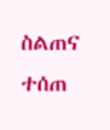ስልጠና ተሰጠ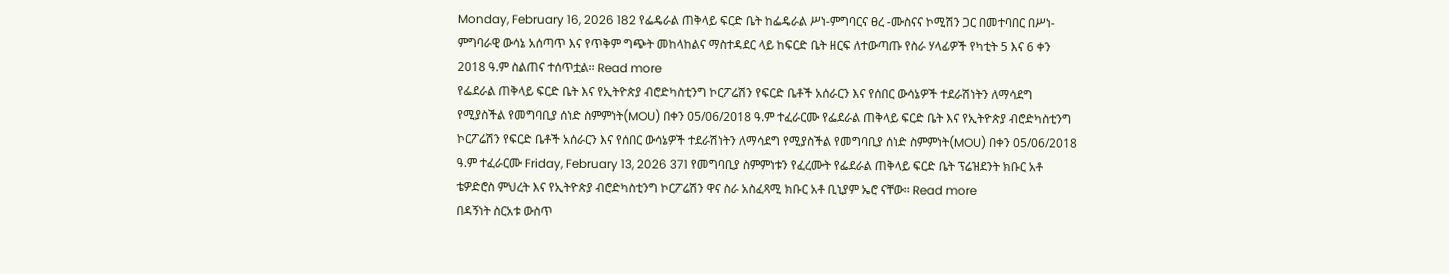Monday, February 16, 2026 182 የፌዴራል ጠቅላይ ፍርድ ቤት ከፌዴራል ሥነ-ምግባርና ፀረ -ሙስናና ኮሚሽን ጋር በመተባበር በሥነ-ምግባራዊ ውሳኔ አሰጣጥ እና የጥቅም ግጭት መከላከልና ማስተዳደር ላይ ከፍርድ ቤት ዘርፍ ለተውጣጡ የስራ ሃላፊዎች የካቲት 5 እና 6 ቀን 2018 ዓ.ም ስልጠና ተሰጥቷል፡፡ Read more
የፌደራል ጠቅላይ ፍርድ ቤት እና የኢትዮጵያ ብሮድካስቲንግ ኮርፖሬሽን የፍርድ ቤቶች አሰራርን እና የሰበር ውሳኔዎች ተደራሽነትን ለማሳደግ የሚያስችል የመግባቢያ ሰነድ ስምምነት(MOU) በቀን 05/06/2018 ዓ.ም ተፈራርሙ የፌደራል ጠቅላይ ፍርድ ቤት እና የኢትዮጵያ ብሮድካስቲንግ ኮርፖሬሽን የፍርድ ቤቶች አሰራርን እና የሰበር ውሳኔዎች ተደራሽነትን ለማሳደግ የሚያስችል የመግባቢያ ሰነድ ስምምነት(MOU) በቀን 05/06/2018 ዓ.ም ተፈራርሙ Friday, February 13, 2026 371 የመግባቢያ ስምምነቱን የፈረሙት የፌደራል ጠቅላይ ፍርድ ቤት ፕሬዝደንት ክቡር አቶ ቴዎድሮስ ምህረት እና የኢትዮጵያ ብሮድካስቲንግ ኮርፖሬሽን ዋና ስራ አስፈጻሚ ክቡር አቶ ቢኒያም ኤሮ ናቸው፡፡ Read more
በዳኝነት ስርአቱ ውስጥ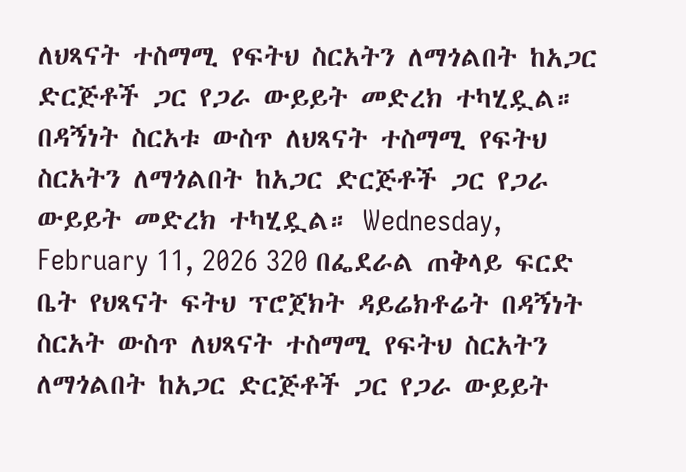ለህጻናት ተስማሚ የፍትህ ስርአትን ለማጎልበት ከአጋር ድርጅቶች ጋር የጋራ ውይይት መድረክ ተካሂዷል። በዳኝነት ስርአቱ ውስጥ ለህጻናት ተስማሚ የፍትህ ስርአትን ለማጎልበት ከአጋር ድርጅቶች ጋር የጋራ ውይይት መድረክ ተካሂዷል። Wednesday, February 11, 2026 320 በፌደራል ጠቅላይ ፍርድ ቤት የህጻናት ፍትህ ፕሮጀክት ዳይሬክቶሬት በዳኝነት ስርአት ውስጥ ለህጻናት ተስማሚ የፍትህ ስርአትን ለማጎልበት ከአጋር ድርጅቶች ጋር የጋራ ውይይት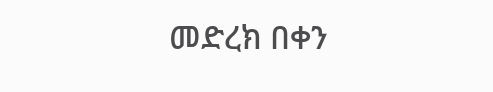መድረክ በቀን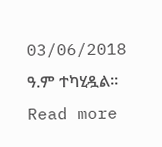03/06/2018 ዓ.ም ተካሂዷል። Read more